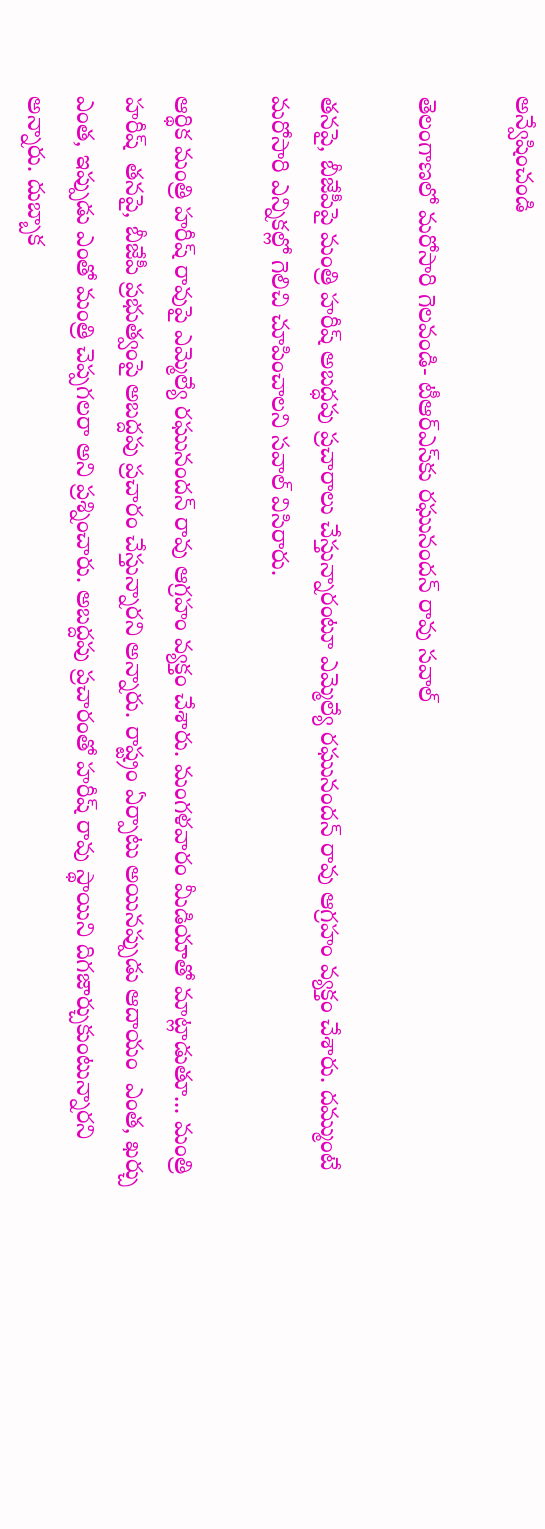అన్వేషించండి

తెలంగాణలో మరోసారి గెలవండి- టీఆర్‌ఎస్‌కు రఘునందన్ రావు సవాల్

తనపై, బీజేపీపై మంత్రి హరీష్ అబద్ధపు ప్రచారాలు చేస్తున్నారంటూ ఎమ్మెల్యే రఘునందన్ రావు ఆగ్రహం వ్యక్తం చేశారు. దమ్ముంటే మరోసారి ఎన్నికల్లో గెలిచి చూపించాలని సవాల్ విసిరారు.

ఆర్థిక మంత్రి హరీష్ రావుపై ఎమ్మెల్యే రఘునందన్ రావు ఆగ్రహం వ్యక్తం చేశారు. మంగళవారం మీడియాతో మాట్లాడుతూ... మంత్రి హరీష్  తనపై, బీజేపీ ప్రభుత్వంపై అబద్దపు ప్రచారం చేస్తున్నారని అన్నారు. రాష్ట్రం ఏర్పాటు అయినప్పుడు ఆదాయం  ఎంత, ఖర్చు ఎంత, ఇప్పుడు ఎంతో మంత్రి చెప్పగలరా అని ప్రశ్నించారు. అబద్దపు ప్రచారంతో హరీష్ రావు స్థాయిని దిగజార్చుకుంటున్నారని అన్నారు. దుబ్బాక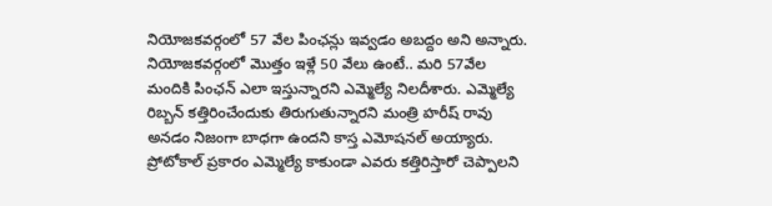నియోజకవర్గంలో 57 వేల పింఛన్లు ఇవ్వడం అబద్దం అని అన్నారు. నియోజకవర్గంలో మొత్తం ఇళ్లే 50 వేలు ఉంటే.. మరి 57వేల మందికి పింఛన్ ఎలా ఇస్తున్నారని ఎమ్మెల్యే నిలదీశారు. ఎమ్మెల్యే రిబ్బన్ కత్తిరించేందుకు తిరుగుతున్నారని మంత్రి హరీష్ రావు అనడం నిజంగా బాధగా ఉందని కాస్త ఎమోషనల్ అయ్యారు. ప్రోటోకాల్ ప్రకారం ఎమ్మెల్యే కాకుండా ఎవరు కత్తిరిస్తారో చెప్పాలని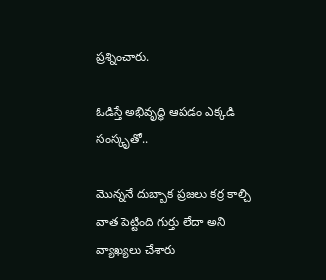ప్రశ్నించారు.

ఓడిస్తే అభివృద్ధి ఆపడం ఎక్కడి సంస్కృతో..

మొన్ననే దుబ్బాక ప్రజలు కర్ర కాల్చి వాత పెట్టింది గుర్తు లేదా అని వ్యాఖ్యలు చేశారు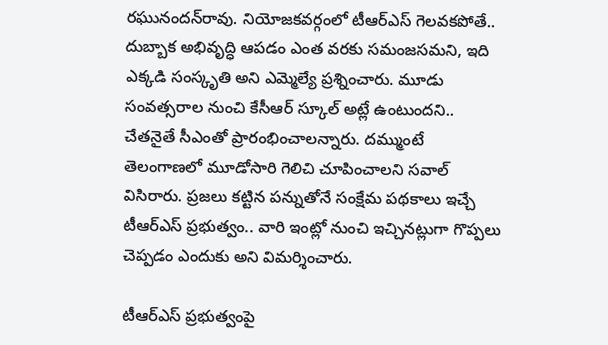రఘునందన్‌రావు. నియోజకవర్గంలో టీఆర్ఎస్ గెలవకపోతే.. దుబ్బాక అభివృద్ధి ఆపడం ఎంత వరకు సమంజసమని, ఇది ఎక్కడి సంస్కృతి అని ఎమ్మెల్యే ప్రశ్నించారు. మూడు సంవత్సరాల నుంచి కేసీఆర్ స్కూల్ అట్లే ఉంటుందని.. చేతనైతే సీఎంతో ప్రారంభించాలన్నారు. దమ్ముంటే తెలంగాణలో మూడోసారి గెలిచి చూపించాలని సవాల్ విసిరారు. ప్రజలు కట్టిన పన్నుతోనే సంక్షేమ పథకాలు ఇచ్చే టీఆర్ఎస్ ప్రభుత్వం.. వారి ఇంట్లో నుంచి ఇచ్చినట్లుగా గొప్పలు చెప్పడం ఎందుకు అని విమర్శించారు.

టీఆర్ఎస్ ప్రభుత్వంపై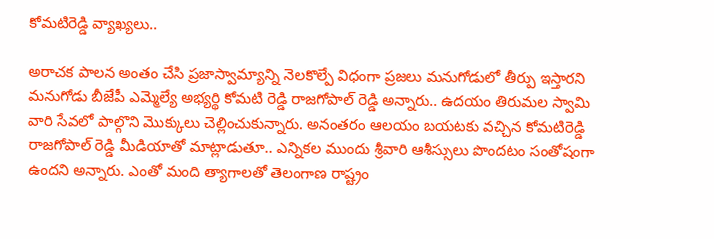కోమటిరెడ్డి వ్యాఖ్యలు..

అరాచక పాలన అంతం చేసి ప్రజాస్వామ్యాన్ని నెలకొల్పే విధంగా ప్రజలు మనుగోడులో తీర్పు ఇస్తారని మనుగోడు బీజేపీ ఎమ్మెల్యే అభ్యర్థి కోమటి రెడ్డి రాజగోపాల్ రెడ్డి అన్నారు.. ఉదయం తిరుమల స్వామి వారి సేవలో పాల్గొని మొక్కులు చెల్లించుకున్నారు. అనంతరం ఆలయం బయటకు వచ్చిన కోమటిరెడ్డి రాజగోపాల్ రెడ్డి మీడియాతో మాట్లాడుతూ.. ఎన్నికల ముందు శ్రీవారి ఆశీస్సులు పొందటం సంతోషంగా ఉందని అన్నారు. ఎంతో మంది త్యాగాలతో తెలంగాణ రాష్ట్రం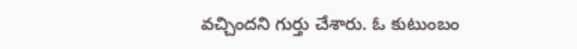వచ్చిందని గుర్తు చేశారు. ఓ కుటుంబం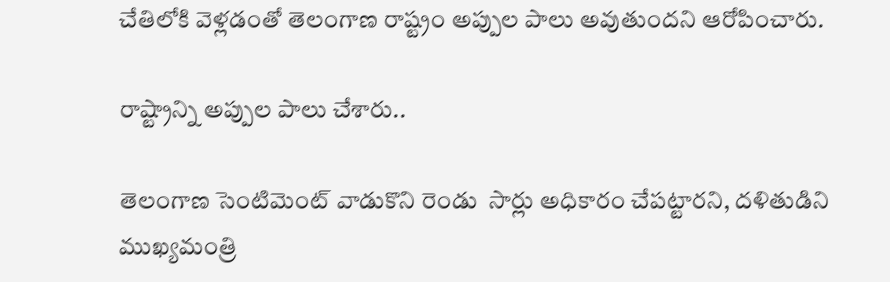చేతిలోకి వెళ్లడంతో తెలంగాణ రాష్ట్రం అప్పుల పాలు అవుతుందని ఆరోపించారు.

రాష్ట్రాన్ని అప్పుల పాలు చేశారు..

తెలంగాణ సెంటిమెంట్ వాడుకొని రెండు  సార్లు అధికారం చేపట్టారని, దళితుడిని ముఖ్యమంత్రి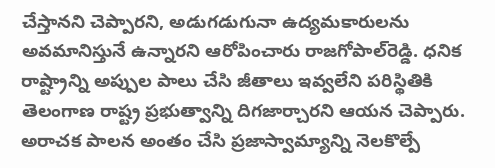చేస్తానని చెప్పారని, అడుగడుగునా ఉద్యమకారులను అవమానిస్తునే ఉన్నారని ఆరోపించారు రాజగోపాల్‌రెడ్డి. ధనిక రాష్ట్రాన్ని అప్పుల పాలు చేసి జీతాలు ఇవ్వలేని పరిస్థితికి తెలంగాణ రాష్ట్ర ప్రభుత్వాన్ని దిగజార్చారని ఆయన చెప్పారు. అరాచక పాలన అంతం చేసి ప్రజాస్వామ్యాన్ని నెలకొల్పే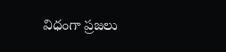విధంగా ప్రజలు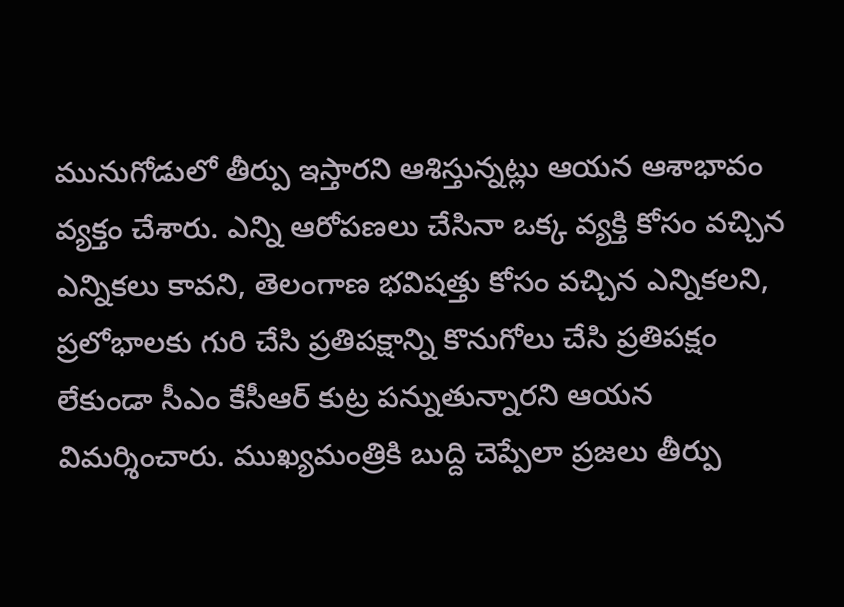మునుగోడులో తీర్పు ఇస్తారని ఆశిస్తున్నట్లు ఆయన ఆశాభావం వ్యక్తం చేశారు. ఎన్ని ఆరోపణలు చేసినా ఒక్క వ్యక్తి కోసం వచ్చిన ఎన్నికలు కావని, తెలంగాణ భవిషత్తు కోసం వచ్చిన ఎన్నికలని, ప్రలోభాలకు గురి చేసి ప్రతిపక్షాన్ని కొనుగోలు చేసి ప్రతిపక్షం లేకుండా సీఎం కేసీఆర్ కుట్ర పన్నుతున్నారని ఆయన విమర్శించారు. ముఖ్యమంత్రికి బుద్ది చెప్పేలా ప్రజలు తీర్పు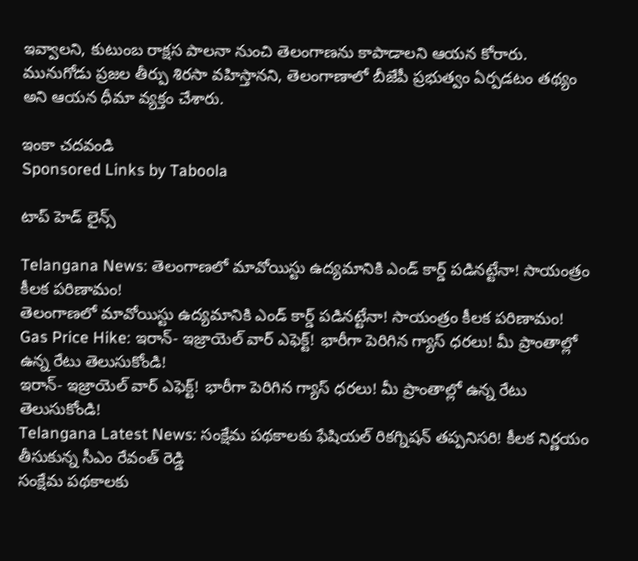ఇవ్వాలని, కుటుంబ రాక్షస పాలనా నుంచి తెలంగాణను కాపాడాలని ఆయన కోరారు. మునుగోడు ప్రజల తీర్పు శిరసా వహిస్తానని, తెలంగాణాలో బీజేపీ ప్రభుత్వం ఏర్పడటం తథ్యం అని ఆయన ధీమా వ్యక్తం చేశారు.

ఇంకా చదవండి
Sponsored Links by Taboola

టాప్ హెడ్ లైన్స్

Telangana News: తెలంగాణలో మావోయిస్టు ఉద్యమానికి ఎండ్ కార్డ్ పడినట్టేనా! సాయంత్రం కీలక పరిణామం!
తెలంగాణలో మావోయిస్టు ఉద్యమానికి ఎండ్ కార్డ్ పడినట్టేనా! సాయంత్రం కీలక పరిణామం!
Gas Price Hike: ఇరాన్- ఇజ్రాయెల్ వార్ ఎఫెక్ట్‌! భారీగా పెరిగిన గ్యాస్‌ ధరలు! మీ ప్రాంతాల్లో ఉన్న రేటు తెలుసుకోండి!
ఇరాన్- ఇజ్రాయెల్ వార్ ఎఫెక్ట్‌! భారీగా పెరిగిన గ్యాస్‌ ధరలు! మీ ప్రాంతాల్లో ఉన్న రేటు తెలుసుకోండి!
Telangana Latest News: సంక్షేమ పథకాలకు ఫేషియల్ రికగ్నిషన్ తప్పనిసరి! కీలక నిర్ణయం తీసుకున్న సీఎం రేవంత్ రెడ్డి
సంక్షేమ పథకాలకు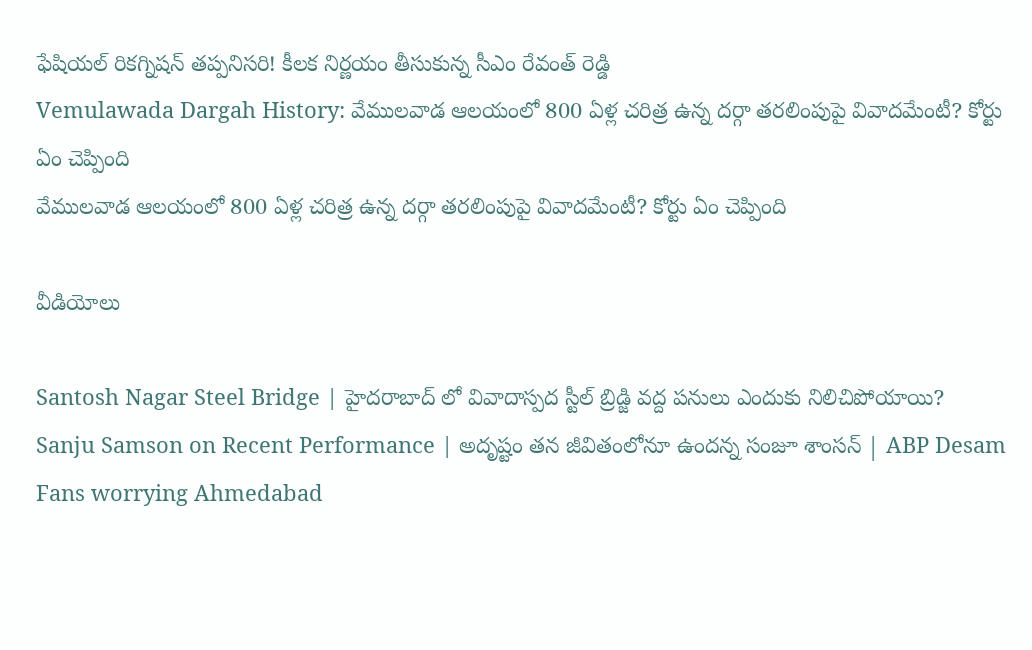ఫేషియల్ రికగ్నిషన్ తప్పనిసరి! కీలక నిర్ణయం తీసుకున్న సీఎం రేవంత్ రెడ్డి
Vemulawada Dargah History: వేములవాడ ఆలయంలో 800 ఏళ్ల చరిత్ర ఉన్న దర్గా తరలింపుపై వివాదమేంటీ? కోర్టు ఏం చెప్పింది
వేములవాడ ఆలయంలో 800 ఏళ్ల చరిత్ర ఉన్న దర్గా తరలింపుపై వివాదమేంటీ? కోర్టు ఏం చెప్పింది

వీడియోలు

Santosh Nagar Steel Bridge | హైదరాబాద్ లో వివాదాస్పద స్టీల్ బ్రిడ్జి వద్ద పనులు ఎందుకు నిలిచిపోయాయి?
Sanju Samson on Recent Performance | అదృష్టం తన జీవితంలోనూ ఉందన్న సంజూ శాంసన్ | ABP Desam
Fans worrying Ahmedabad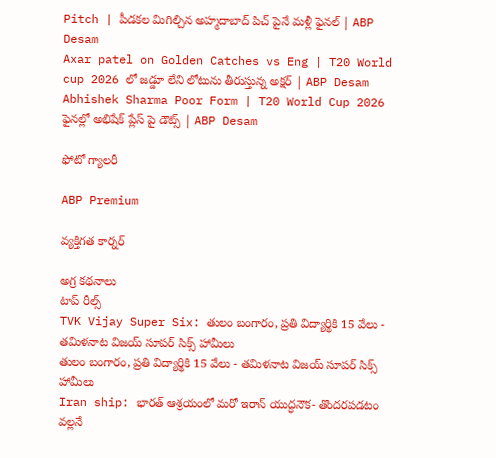Pitch | పీడకల మిగిల్చిన అహ్మదాబాద్ పిచ్ పైనే మళ్లీ ఫైనల్ | ABP Desam
Axar patel on Golden Catches vs Eng | T20 World cup 2026 లో జడ్డూ లేని లోటును తీరుస్తున్న అక్షర్ | ABP Desam
Abhishek Sharma Poor Form | T20 World Cup 2026 ఫైనల్లో అభిషేక్ ప్లేస్ పై డౌట్స్ | ABP Desam

ఫోటో గ్యాలరీ

ABP Premium

వ్యక్తిగత కార్నర్

అగ్ర కథనాలు
టాప్ రీల్స్
TVK Vijay Super Six: తులం బంగారం, ప్రతి విద్యార్థికి 15 వేలు - తమిళనాట విజయ్ సూపర్ సిక్స్ హామీలు
తులం బంగారం, ప్రతి విద్యార్థికి 15 వేలు - తమిళనాట విజయ్ సూపర్ సిక్స్ హామీలు
Iran ship: భారత్‌ ఆశ్రయంలో మరో ఇరాన్ యుద్ధనౌక- తొందరపడటం వల్లనే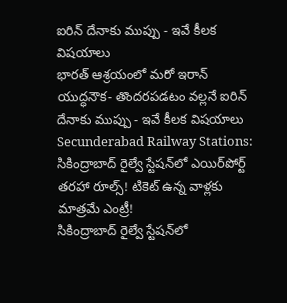ఐరిన్ దేనాకు ముప్పు - ఇవే కీలక విషయాలు
భారత్‌ ఆశ్రయంలో మరో ఇరాన్ యుద్ధనౌక- తొందరపడటం వల్లనే ఐరిన్ దేనాకు ముప్పు - ఇవే కీలక విషయాలు
Secunderabad Railway Stations: సికింద్రాబాద్‌ రైల్వే స్టేషన్‌లో ఎయిర్‌పోర్ట్ తరహా రూల్స్‌! టికెట్ ఉన్న వాళ్లకు మాత్రమే ఎంట్రీ!
సికింద్రాబాద్‌ రైల్వే స్టేషన్‌లో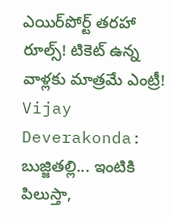ఎయిర్‌పోర్ట్ తరహా రూల్స్‌! టికెట్ ఉన్న వాళ్లకు మాత్రమే ఎంట్రీ!
Vijay Deverakonda: బుజ్జితల్లి... ఇంటికి పిలుస్తా,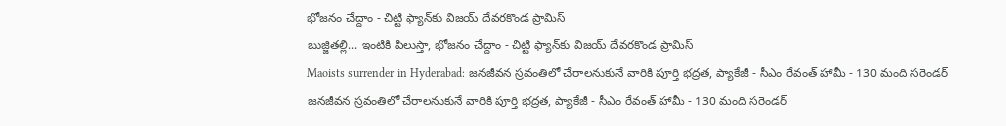భోజనం చేద్దాం - చిట్టి ఫ్యాన్‌కు విజయ్ దేవరకొండ ప్రామిస్
బుజ్జితల్లి... ఇంటికి పిలుస్తా, భోజనం చేద్దాం - చిట్టి ఫ్యాన్‌కు విజయ్ దేవరకొండ ప్రామిస్
Maoists surrender in Hyderabad: జనజీవన స్రవంతిలో చేరాలనుకునే వారికి పూర్తి భద్రత, ప్యాకేజీ - సీఎం రేవంత్ హామీ - 130 మంది సరెండర్
జనజీవన స్రవంతిలో చేరాలనుకునే వారికి పూర్తి భద్రత, ప్యాకేజీ - సీఎం రేవంత్ హామీ - 130 మంది సరెండర్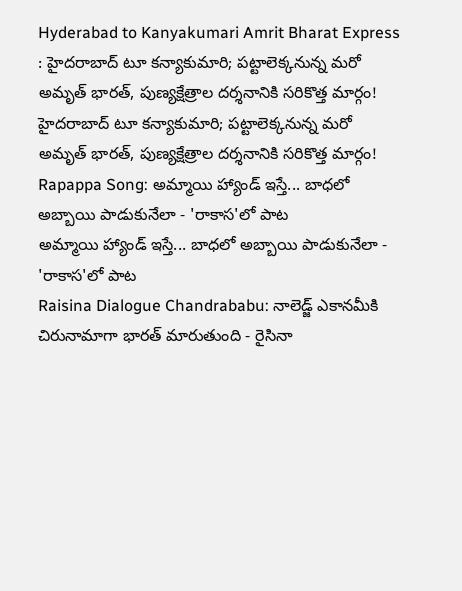Hyderabad to Kanyakumari Amrit Bharat Express : హైదరాబాద్‌ టూ కన్యాకుమారి; పట్టాలెక్కనున్న మరో అమృత్‌ భారత్‌, పుణ్యక్షేత్రాల దర్శనానికి సరికొత్త మార్గం!
హైదరాబాద్‌ టూ కన్యాకుమారి; పట్టాలెక్కనున్న మరో అమృత్‌ భారత్‌, పుణ్యక్షేత్రాల దర్శనానికి సరికొత్త మార్గం!
Rapappa Song: అమ్మాయి హ్యాండ్ ఇస్తే... బాధలో అబ్బాయి పాడుకునేలా - 'రాకాస'లో పాట
అమ్మాయి హ్యాండ్ ఇస్తే... బాధలో అబ్బాయి పాడుకునేలా - 'రాకాస'లో పాట
Raisina Dialogue Chandrababu: నాలెడ్జ్ ఎకానమీకి చిరునామాగా భారత్ మారుతుంది - రైసినా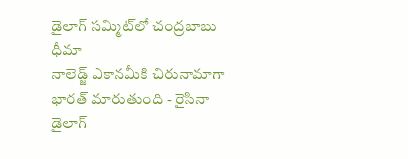డైలాగ్ సమ్మిట్‌లో చంద్రబాబు ధీమా
నాలెడ్జ్ ఎకానమీకి చిరునామాగా భారత్ మారుతుంది - రైసినా డైలాగ్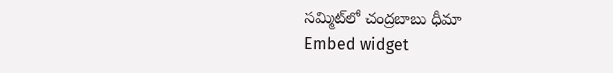సమ్మిట్‌లో చంద్రబాబు ధీమా
Embed widget